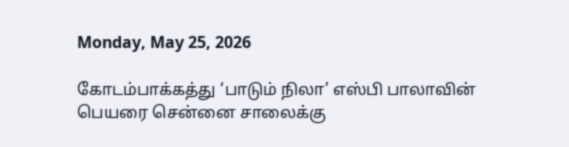Monday, May 25, 2026

கோடம்பாக்கத்து ‘பாடும் நிலா’ எஸ்பி பாலாவின் பெயரை சென்னை சாலைக்கு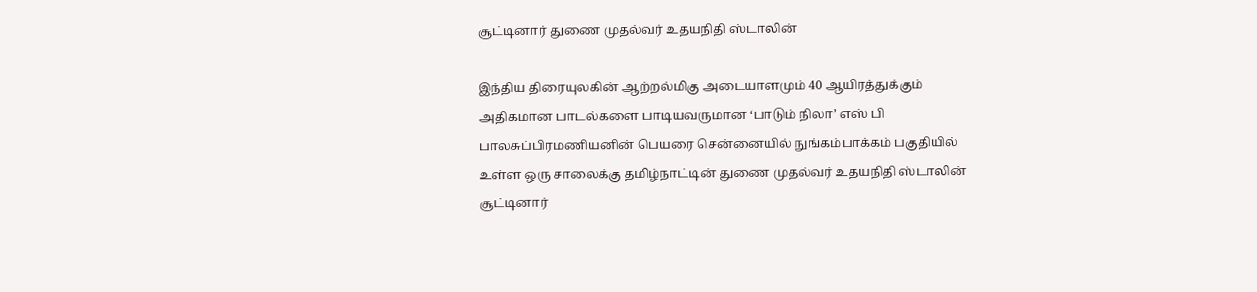சூட்டினார் துணை முதல்வர் உதயநிதி ஸ்டாலின்

இந்திய திரையுலகின் ஆற்றல்மிகு அடையாளமும் 40 ஆயிரத்துக்கும் அதிகமான பாடல்களை பாடியவருமான ‘பாடும் நிலா’ எஸ் பி பாலசுப்பிரமணியனின் பெயரை சென்னையில் நுங்கம்பாக்கம் பகுதியில் உள்ள ஒரு சாலைக்கு தமிழ்நாட்டின் துணை முதல்வர் உதயநிதி ஸ்டாலின் சூட்டினார்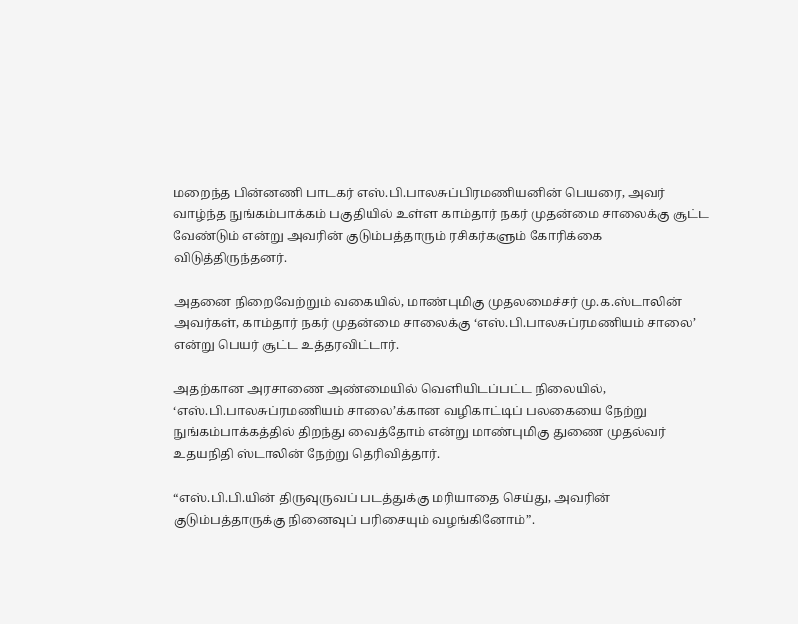மறைந்த பின்னணி பாடகர் எஸ்.பி.பாலசுப்பிரமணியனின் பெயரை, அவர் வாழ்ந்த நுங்கம்பாக்கம் பகுதியில் உள்ள காம்தார் நகர் முதன்மை சாலைக்கு சூட்ட வேண்டும் என்று அவரின் குடும்பத்தாரும் ரசிகர்களும் கோரிக்கை விடுத்திருந்தனர்.

அதனை நிறைவேற்றும் வகையில், மாண்புமிகு முதலமைச்சர் மு.க.ஸ்டாலின் அவர்கள், காம்தார் நகர் முதன்மை சாலைக்கு ‘எஸ்.பி.பாலசுப்ரமணியம் சாலை’ என்று பெயர் சூட்ட உத்தரவிட்டார்.

அதற்கான அரசாணை அண்மையில் வெளியிடப்பட்ட நிலையில்,
‘எஸ்.பி.பாலசுப்ரமணியம் சாலை’க்கான வழிகாட்டிப் பலகையை நேற்று நுங்கம்பாக்கத்தில் திறந்து வைத்தோம் என்று மாண்புமிகு துணை முதல்வர் உதயநிதி ஸ்டாலின் நேற்று தெரிவித்தார்.

“எஸ்.பி.பி.யின் திருவுருவப் படத்துக்கு மரியாதை செய்து, அவரின் குடும்பத்தாருக்கு நினைவுப் பரிசையும் வழங்கினோம்”.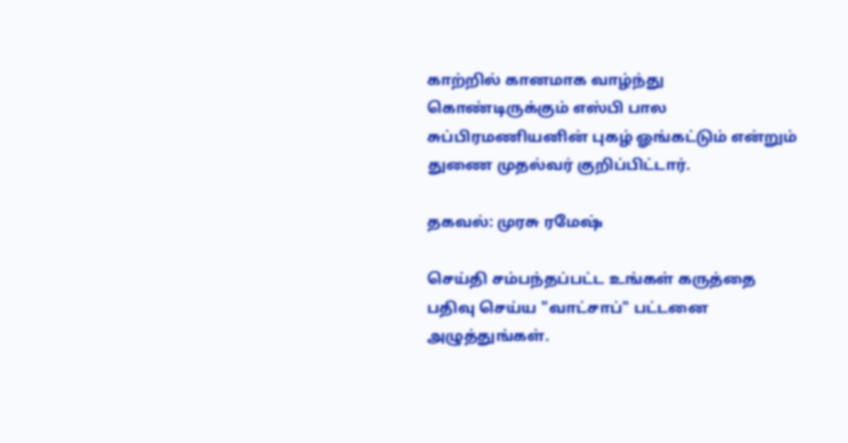காற்றில் கானமாக வாழ்ந்து கொண்டிருக்கும் எஸ்பி பால சுப்பிரமணியனின் புகழ் ஓங்கட்டும் என்றும் துணை முதல்வர் குறிப்பிட்டார்.

தகவல்: முரசு ரமேஷ்

செய்தி சம்பந்தப்பட்ட உங்கள் கருத்தை பதிவு செய்ய "வாட்சாப்" பட்டனை அழுத்துங்கள்.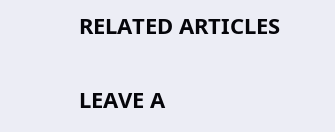RELATED ARTICLES

LEAVE A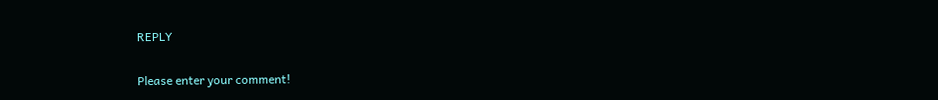REPLY

Please enter your comment!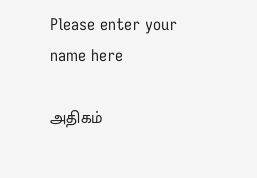Please enter your name here

அதிகம்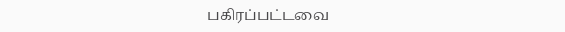பகிரப்பட்டவை